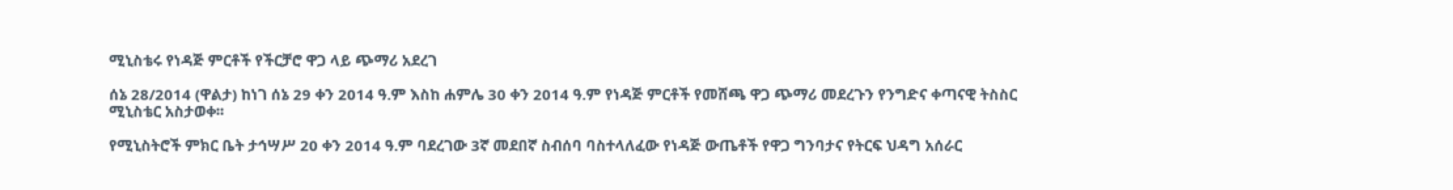ሚኒስቴሩ የነዳጅ ምርቶች የችርቻሮ ዋጋ ላይ ጭማሪ አደረገ

ሰኔ 28/2014 (ዋልታ) ከነገ ሰኔ 29 ቀን 2014 ዓ.ም እስከ ሐምሌ 30 ቀን 2014 ዓ.ም የነዳጅ ምርቶች የመሸጫ ዋጋ ጭማሪ መደረጉን የንግድና ቀጣናዊ ትስስር ሚኒስቴር አስታወቀ፡፡

የሚኒስትሮች ምክር ቤት ታኅሣሥ 20 ቀን 2014 ዓ.ም ባደረገው 3ኛ መደበኛ ስብሰባ ባስተላለፈው የነዳጅ ውጤቶች የዋጋ ግንባታና የትርፍ ህዳግ አሰራር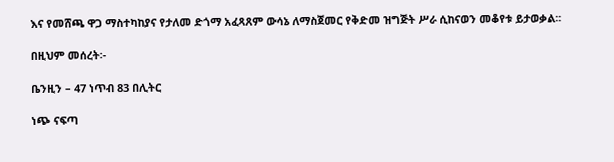እና የመሸጫ ዋጋ ማስተካከያና የታለመ ድጎማ አፈጻጸም ውሳኔ ለማስጀመር የቅድመ ዝግጅት ሥራ ሲከናወን መቆየቱ ይታወቃል፡፡

በዚህም መሰረት፡-

ቤንዚን – 47 ነጥብ 83 በሊትር

ነጭ ናፍጣ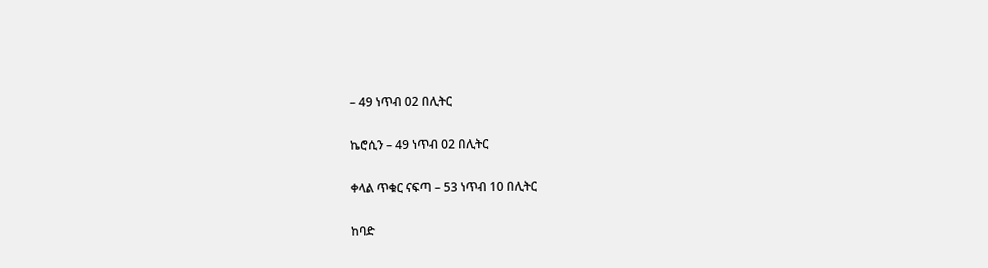– 49 ነጥብ 02 በሊትር

ኬሮሲን – 49 ነጥብ 02 በሊትር

ቀላል ጥቁር ናፍጣ – 53 ነጥብ 10 በሊትር

ከባድ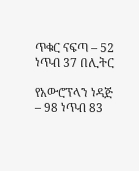ጥቁር ናፍጣ – 52 ነጥብ 37 በሊትር

የአውሮፕላን ነዳጅ – 98 ነጥብ 83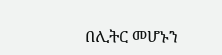በሊትር መሆኑን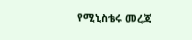የሚኒስቴሩ መረጃ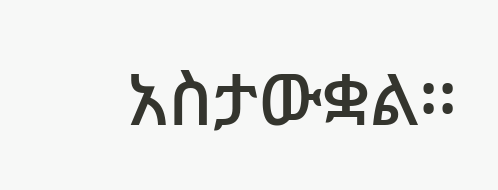አስታውቋል፡፡